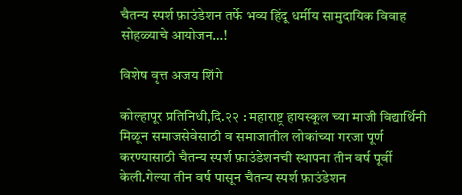चैतन्य स्पर्श फ़ाउंडेशन तर्फे भव्य हिंदू धर्मीय सामुदायिक विवाह सोहळ्याचे आयोजन…!

विशेष वृत्त अजय शिंगे

कोल्हापूर प्रतिनिधी,दि.२२ : महाराष्ट्र हायस्कूल च्या माजी विद्यार्थिनी मिळून समाजसेवेसाठी व समाजातील लोकांच्या गरजा पूर्ण करण्यासाठी चैतन्य स्पर्श फ़ाउंडेशनची स्थापना तीन वर्ष पूर्वी केली.गेल्या तीन वर्ष पासून चैतन्य स्पर्श फ़ाउंडेशन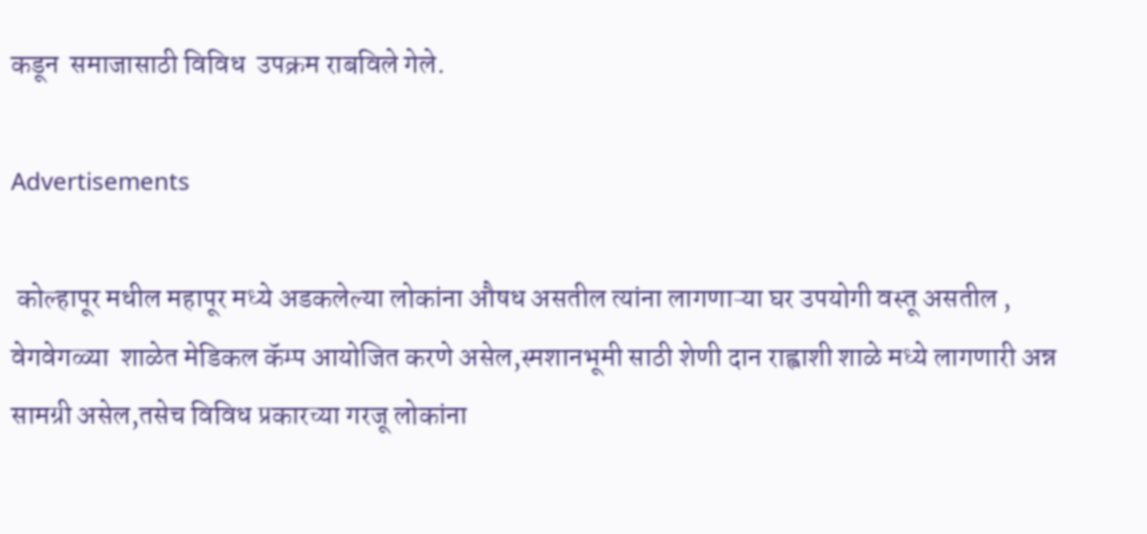कडून  समाजासाठी विविध  उपक्रम राबविले गेले.

Advertisements

 कोल्हापूर मधील महापूर मध्ये अडकलेल्या लोकांना औषध असतील त्यांना लागणाऱ्या घर उपयोगी वस्तू असतील , वेगवेगळ्या  शाळेत मेडिकल कॅम्प आयोजित करणे असेल,स्मशानभूमी साठी शेणी दान राह्वाशी शाळे मध्ये लागणारी अन्न सामग्री असेल,तसेच विविध प्रकारच्या गरजू लोकांना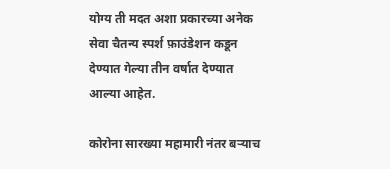योग्य ती मदत अशा प्रकारच्या अनेक सेवा चैतन्य स्पर्श फ़ाउंडेशन कडून देण्यात गेल्या तीन वर्षात देण्यात आल्या आहेत.

कोरोना सारख्या महामारी नंतर बऱ्याच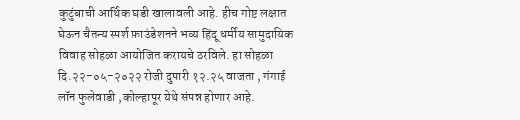कुटुंबाची आर्थिक घडी खालावली आहे. हीच गोष्ट लक्षात घेऊन चैतन्य स्पर्श फ़ाउंडेशनने भव्य हिंदू धर्मीय सामुदायिक विवाह सोहळा आयोजित करायचे ठरविले. हा सोहळा दि.२२-०५-२०२२ रोजी दुपारी १२.२५ वाजता , गंगाई लॉन फुलेवाडी ,कोल्हापूर येथे संपन्न होणार आहे.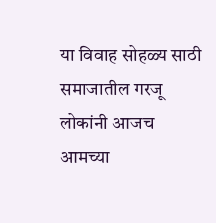या विवाह सोहळ्य साठी  समाजातील गरजू लोकांनी आजच आमच्या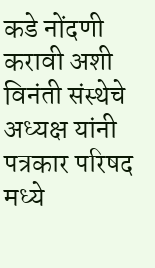कडे नोंदणी करावी अशी विनंती संस्थेचे अध्यक्ष यांनी पत्रकार परिषद मध्ये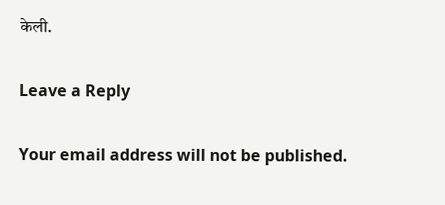केली.

Leave a Reply

Your email address will not be published.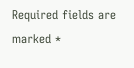Required fields are marked *